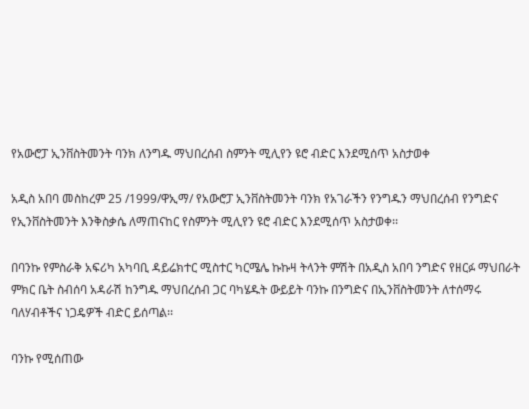የአውሮፓ ኢንቨስትመንት ባንክ ለንግዱ ማህበረሰብ ስምንት ሚሊየን ዩሮ ብድር እንደሚሰጥ አስታወቀ

አዲስ አበባ መስከረም 25 /1999/ዋኢማ/ የአውሮፓ ኢንቨስትመንት ባንክ የአገራችን የንግዱን ማህበረሰብ የንግድና የኢንቨስትመንት እንቅስቃሴ ለማጠናከር የስምንት ሚሊየን ዩሮ ብድር እንደሚሰጥ አስታወቀ፡፡

በባንኩ የምስራቅ አፍሪካ አካባቢ ዳይሬክተር ሚስተር ካርሜሌ ኩኩዛ ትላንት ምሽት በአዲስ አበባ ንግድና የዘርፉ ማህበራት ምክር ቤት ስብሰባ አዳራሽ ከንግዱ ማህበረሰብ ጋር ባካሄዱት ውይይት ባንኩ በንግድና በኢንቨስትመንት ለተሰማሩ ባለሃብቶችና ነጋዴዎች ብድር ይሰጣል፡፡

ባንኩ የሚሰጠው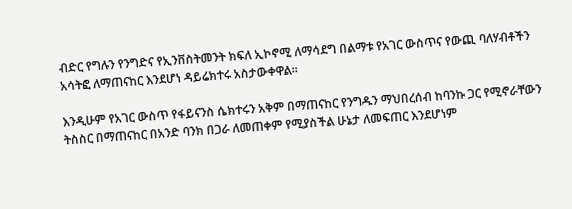ብድር የግሉን የንግድና የኢንቨስትመንት ክፍለ ኢኮኖሚ ለማሳደግ በልማቱ የአገር ውስጥና የውጪ ባለሃብቶችን አሳትፎ ለማጠናከር እንደሆነ ዳይሬክተሩ አስታውቀዋል፡፡

እንዲሁም የአገር ውስጥ የፋይናንስ ሴክተሩን አቅም በማጠናከር የንግዱን ማህበረሰብ ከባንኩ ጋር የሚኖራቸውን ትስስር በማጠናከር በአንድ ባንክ በጋራ ለመጠቀም የሚያስችል ሁኔታ ለመፍጠር እንደሆነም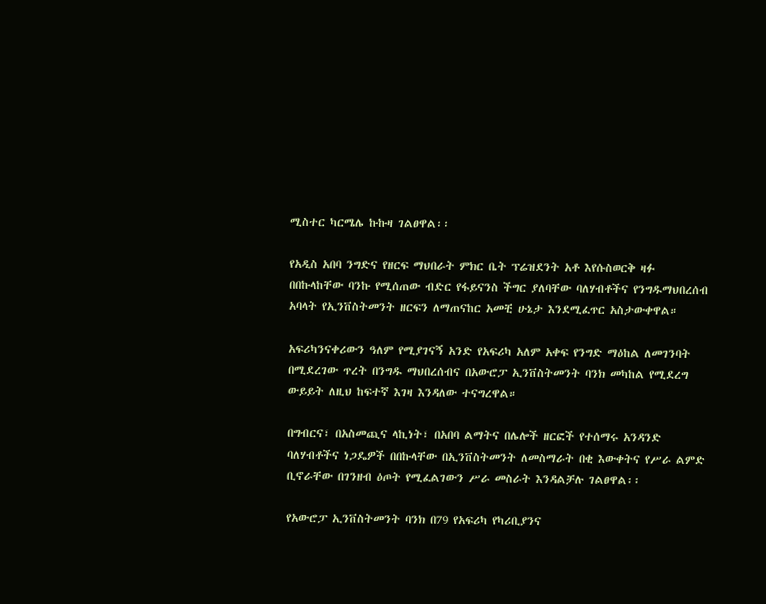ሚስተር ካርሜሌ ኩኩዛ ገልፀዋል፡፡

የአዲስ አበባ ንግድና የዘርፍ ማህበራት ምክር ቤት ፕሬዝደንት አቶ እየሱስወርቅ ዛፉ በበኩላከቸው ባንኩ የሚሰጠው ብድር የፋይናንስ ችግር ያለባቸው ባለሃብቶችና የንግዱማህበረሰብ አባላት የኢንቨስትመንት ዘርፍን ለማጠናከር አመቺ ሁኔታ እንደሚፈጥር አስታውቀዋል።

አፍሪካንናቀሪውን ዓለም የሚያገናኝ አንድ የአፍሪካ አለም አቀፍ የንግድ ማዕከል ለመገንባት በሚደረገው ጥረት በንግዱ ማህበረሰብና በአውሮፓ ኢንቨስትመንት ባንክ መካከል የሚደረግ ውይይት ለዚህ ከፍተኛ እገዛ እንዳለው ተናግረዋል።

በግብርና፣ በአስመጪና ላኪነት፣ በአበባ ልማትና በሌሎች ዘርፎች የተሰማሩ አንዳንድ ባለሃብቶችና ነጋዴዎች በበኩላቸው በኢንቨስትመንት ለመስማራት በቂ እውቀትና የሥራ ልምድ ቢኖራቸው በገንዘብ ዕጦት የሚፈልገውን ሥራ መስራት እንዳልቻሉ ገልፀዋል፡፡

የአውሮፓ ኢንቨስትመንት ባንክ በ79 የአፍሪካ የካሪቢያንና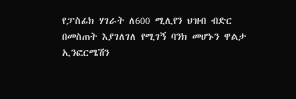የፓስፊክ ሃገራት ለ600 ሚሊየን ህዝብ ብድር በመስጠት እያገለገለ የሚገኝ ባንክ መሆኑን ዋልታ ኢንፎርሜሽን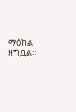ማዕከል ዘግቧል።